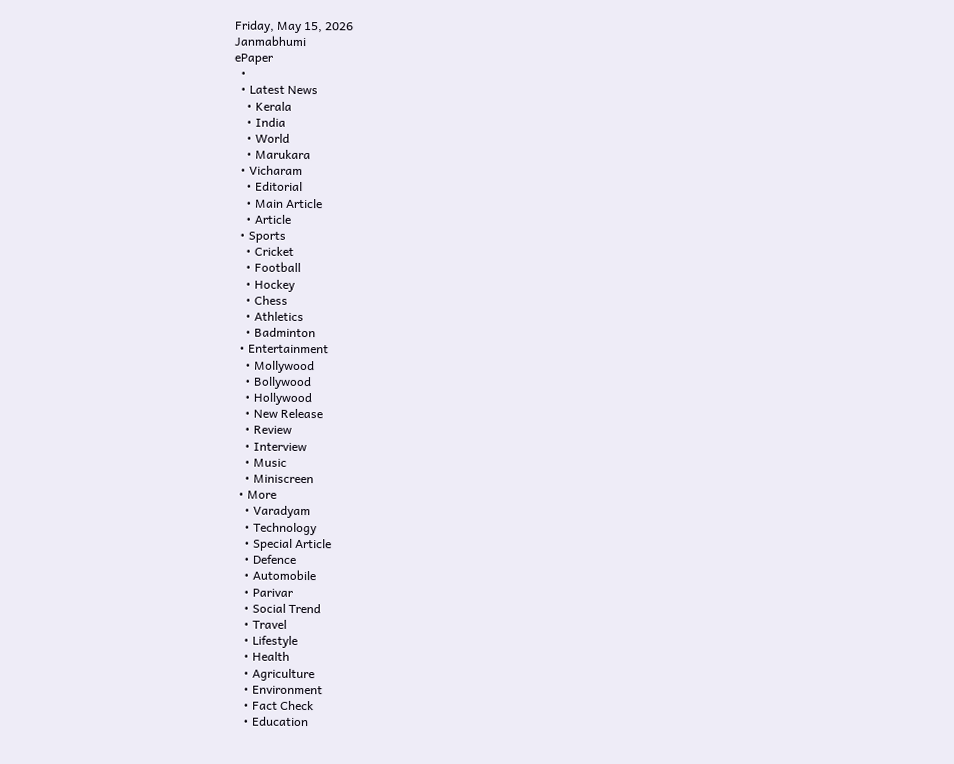Friday, May 15, 2026
Janmabhumi
ePaper
  •
  • Latest News
    • Kerala
    • India
    • World
    • Marukara
  • Vicharam
    • Editorial
    • Main Article
    • Article
  • Sports
    • Cricket
    • Football
    • Hockey
    • Chess
    • Athletics
    • Badminton
  • Entertainment
    • Mollywood
    • Bollywood
    • Hollywood
    • New Release
    • Review
    • Interview
    • Music
    • Miniscreen
  • More
    • Varadyam
    • Technology
    • Special Article
    • Defence
    • Automobile
    • Parivar
    • Social Trend
    • Travel
    • Lifestyle
    • Health
    • Agriculture
    • Environment
    • Fact Check
    • Education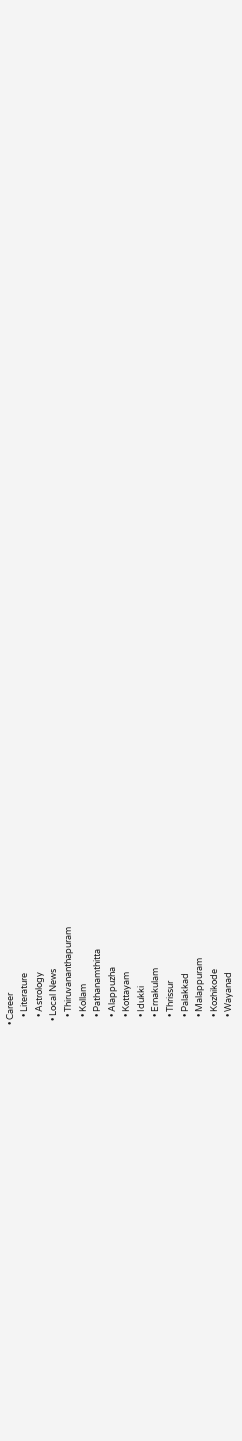• Career
    • Literature
    • Astrology
  • Local News
    • Thiruvananthapuram
    • Kollam
    • Pathanamthitta
    • Alappuzha
    • Kottayam
    • Idukki
    • Ernakulam
    • Thrissur
    • Palakkad
    • Malappuram
    • Kozhikode
    • Wayanad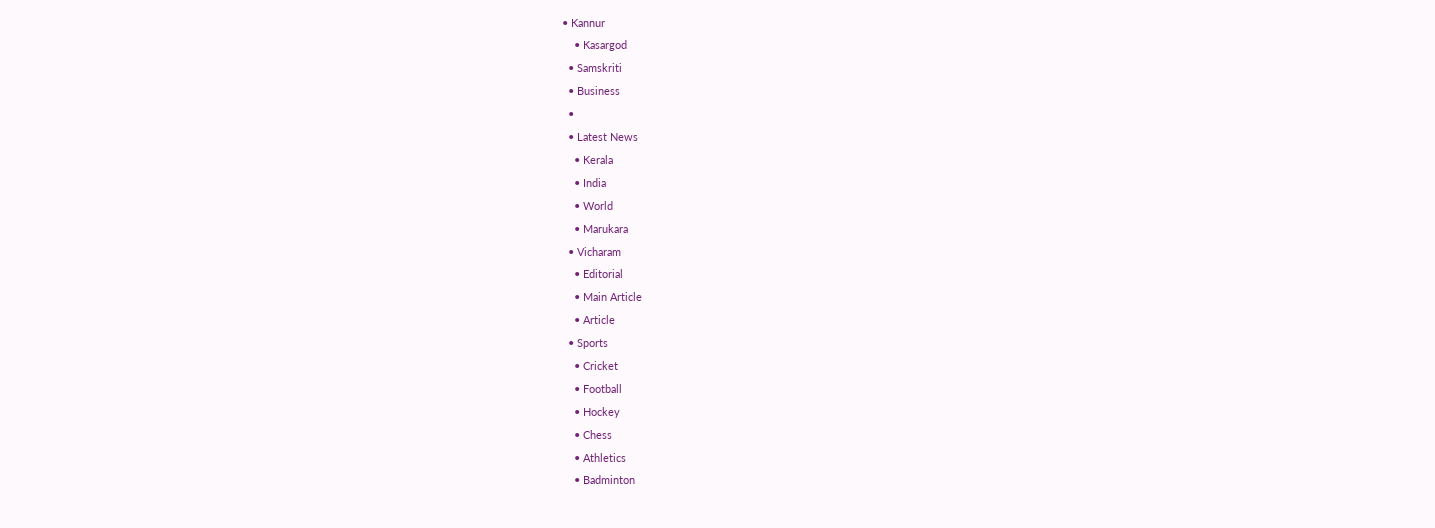• Kannur
    • Kasargod
  • Samskriti
  • Business
  •
  • Latest News
    • Kerala
    • India
    • World
    • Marukara
  • Vicharam
    • Editorial
    • Main Article
    • Article
  • Sports
    • Cricket
    • Football
    • Hockey
    • Chess
    • Athletics
    • Badminton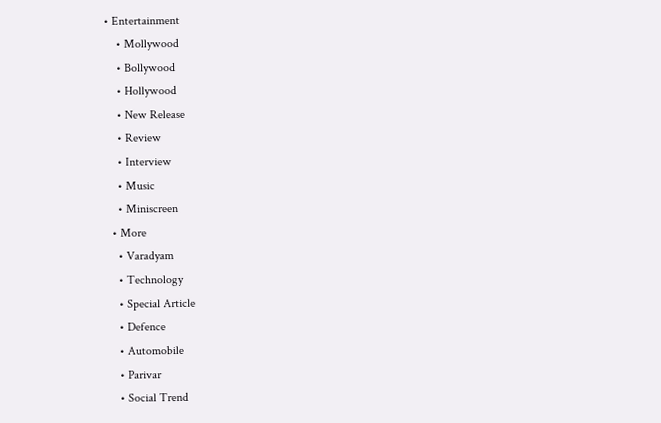• Entertainment
    • Mollywood
    • Bollywood
    • Hollywood
    • New Release
    • Review
    • Interview
    • Music
    • Miniscreen
  • More
    • Varadyam
    • Technology
    • Special Article
    • Defence
    • Automobile
    • Parivar
    • Social Trend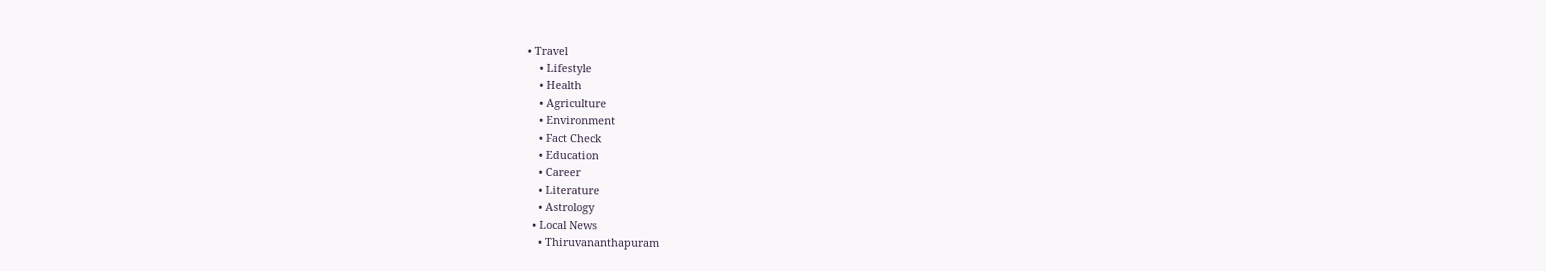• Travel
    • Lifestyle
    • Health
    • Agriculture
    • Environment
    • Fact Check
    • Education
    • Career
    • Literature
    • Astrology
  • Local News
    • Thiruvananthapuram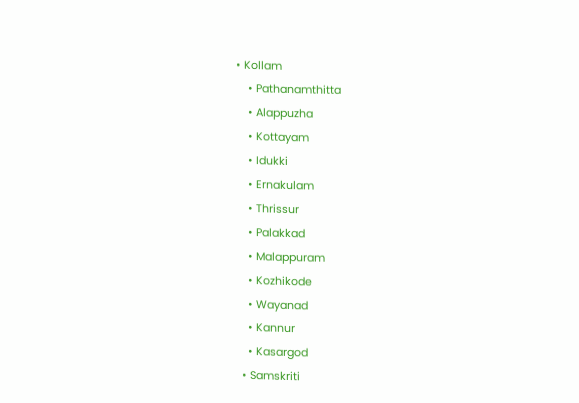• Kollam
    • Pathanamthitta
    • Alappuzha
    • Kottayam
    • Idukki
    • Ernakulam
    • Thrissur
    • Palakkad
    • Malappuram
    • Kozhikode
    • Wayanad
    • Kannur
    • Kasargod
  • Samskriti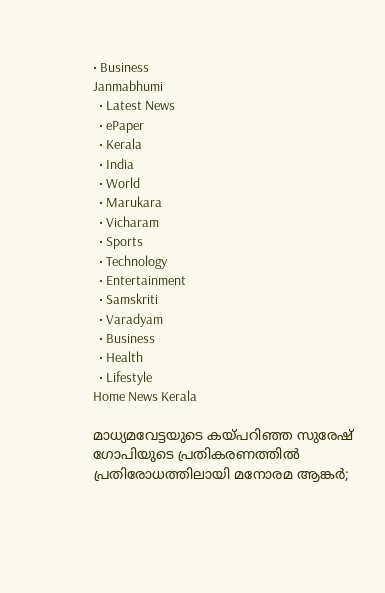• Business
Janmabhumi
  • Latest News
  • ePaper
  • Kerala
  • India
  • World
  • Marukara
  • Vicharam
  • Sports
  • Technology
  • Entertainment
  • Samskriti
  • Varadyam
  • Business
  • Health
  • Lifestyle
Home News Kerala

മാധ്യമവേട്ടയുടെ കയ്‌പറിഞ്ഞ സുരേഷ് ഗോപിയുടെ പ്രതികരണത്തില്‍ പ്രതിരോധത്തിലായി മനോരമ ആങ്കര്‍;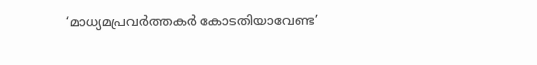‘മാധ്യമപ്രവര്‍ത്തകര്‍ കോടതിയാവേണ്ട’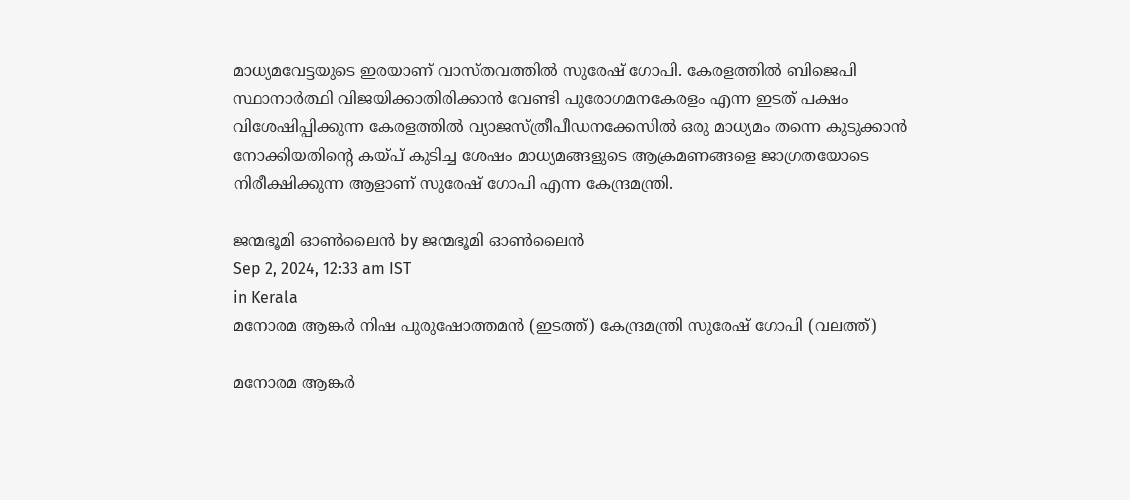മാധ്യമവേട്ടയുടെ ഇരയാണ് വാസ്തവത്തില്‍ സുരേഷ് ഗോപി. കേരളത്തില്‍ ബിജെപി സ്ഥാനാര്‍ത്ഥി വിജയിക്കാതിരിക്കാന്‍ വേണ്ടി പുരോഗമനകേരളം എന്ന ഇടത് പക്ഷം വിശേഷിപ്പിക്കുന്ന കേരളത്തില്‍ വ്യാജസ്ത്രീപീഡനക്കേസില്‍ ഒരു മാധ്യമം തന്നെ കുടുക്കാന്‍ നോക്കിയതിന്റെ കയ്‌പ് കുടിച്ച ശേഷം മാധ്യമങ്ങളുടെ ആക്രമണങ്ങളെ ജാഗ്രതയോടെ നിരീക്ഷിക്കുന്ന ആളാണ് സുരേഷ് ഗോപി എന്ന കേന്ദ്രമന്ത്രി.

ജന്മഭൂമി ഓണ്‍ലൈന്‍ by ജന്മഭൂമി ഓണ്‍ലൈന്‍
Sep 2, 2024, 12:33 am IST
in Kerala
മനോരമ ആങ്കര്‍ നിഷ പുരുഷോത്തമന്‍ (ഇടത്ത്) കേന്ദ്രമന്ത്രി സുരേഷ് ഗോപി (വലത്ത്)

മനോരമ ആങ്കര്‍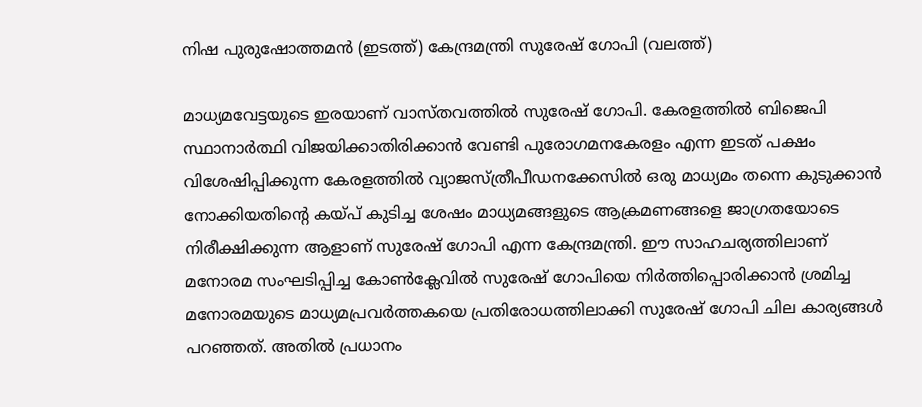നിഷ പുരുഷോത്തമന്‍ (ഇടത്ത്) കേന്ദ്രമന്ത്രി സുരേഷ് ഗോപി (വലത്ത്)

മാധ്യമവേട്ടയുടെ ഇരയാണ് വാസ്തവത്തില്‍ സുരേഷ് ഗോപി. കേരളത്തില്‍ ബിജെപി സ്ഥാനാര്‍ത്ഥി വിജയിക്കാതിരിക്കാന്‍ വേണ്ടി പുരോഗമനകേരളം എന്ന ഇടത് പക്ഷം വിശേഷിപ്പിക്കുന്ന കേരളത്തില്‍ വ്യാജസ്ത്രീപീഡനക്കേസില്‍ ഒരു മാധ്യമം തന്നെ കുടുക്കാന്‍ നോക്കിയതിന്റെ കയ്‌പ് കുടിച്ച ശേഷം മാധ്യമങ്ങളുടെ ആക്രമണങ്ങളെ ജാഗ്രതയോടെ നിരീക്ഷിക്കുന്ന ആളാണ് സുരേഷ് ഗോപി എന്ന കേന്ദ്രമന്ത്രി. ഈ സാഹചര്യത്തിലാണ് മനോരമ സംഘടിപ്പിച്ച കോണ്‍ക്ലേവില്‍ സുരേഷ് ഗോപിയെ നിര്‍ത്തിപ്പൊരിക്കാന്‍ ശ്രമിച്ച മനോരമയുടെ മാധ്യമപ്രവര്‍ത്തകയെ പ്രതിരോധത്തിലാക്കി സുരേഷ് ഗോപി ചില കാര്യങ്ങള്‍ പറഞ്ഞത്. അതില്‍ പ്രധാനം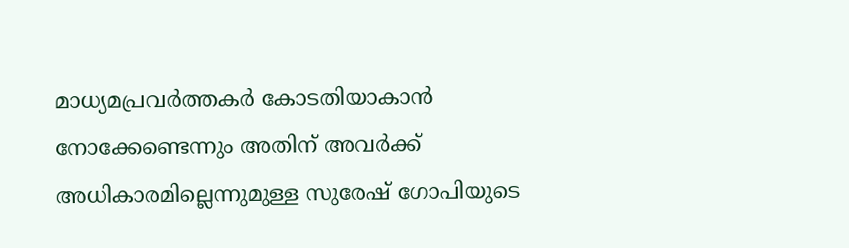മാധ്യമപ്രവര്‍ത്തകര്‍ കോടതിയാകാന്‍ നോക്കേണ്ടെന്നും അതിന് അവര്‍ക്ക് അധികാരമില്ലെന്നുമുള്ള സുരേഷ് ഗോപിയുടെ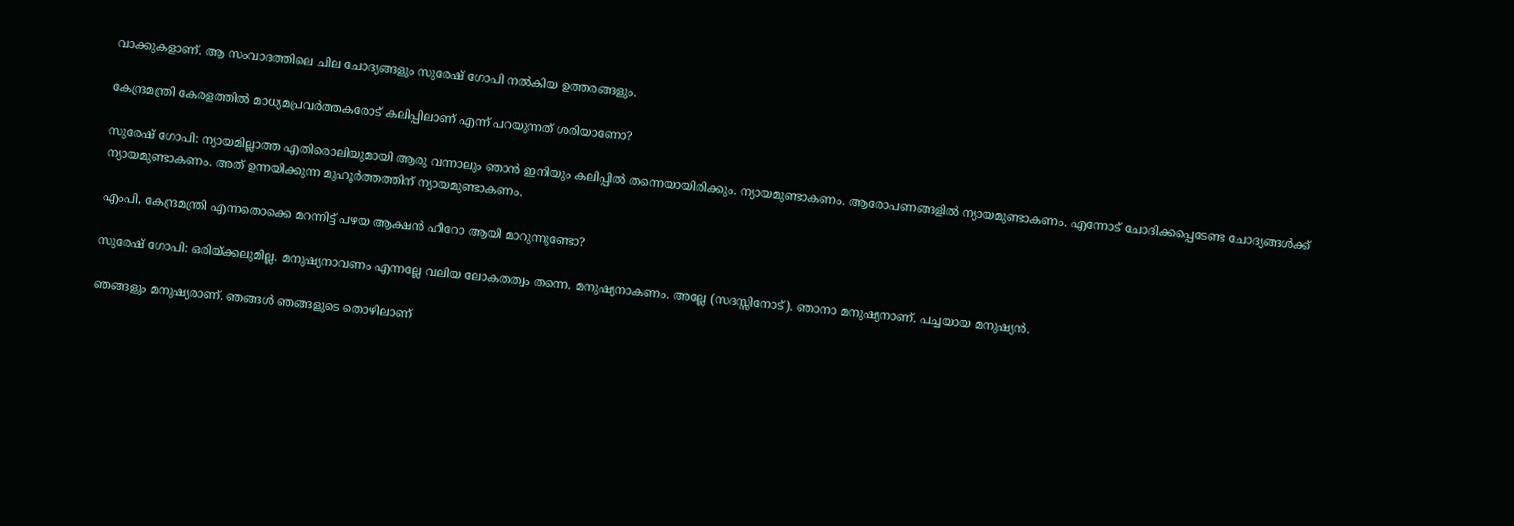വാക്കുകളാണ്. ആ സംവാദത്തിലെ ചില ചോദ്യങ്ങളും സുരേഷ് ഗോപി നല്‍കിയ ഉത്തരങ്ങളും.

കേന്ദ്രമന്ത്രി കേരളത്തില്‍ മാധ്യമപ്രവര്‍ത്തകരോട് കലിപ്പിലാണ് എന്ന് പറയുന്നത് ശരിയാണോ?

സുരേഷ് ഗോപി: ന്യായമില്ലാത്ത എതിരൊലിയുമായി ആരു വന്നാലും ഞാന്‍ ഇനിയും കലിപ്പില്‍ തന്നെയായിരിക്കും. ന്യായമുണ്ടാകണം. ആരോപണങ്ങളില്‍ ന്യായമുണ്ടാകണം. എന്നോട് ചോദിക്കപ്പെടേണ്ട ചോദ്യങ്ങള്‍ക്ക് ന്യായമുണ്ടാകണം. അത് ഉന്നയിക്കുന്ന മുഹൂര്‍ത്തത്തിന് ന്യായമുണ്ടാകണം.

എംപി, കേന്ദ്രമന്ത്രി എന്നതൊക്കെ മറന്നിട്ട് പഴയ ആക്ഷന്‍ ഹീറോ ആയി മാറുന്നുണ്ടോ?

സുരേഷ് ഗോപി: ഒരിയ്‌ക്കലുമില്ല. മനുഷ്യനാവണം എന്നല്ലേ വലിയ ലോകതത്വം തന്നെ. മനുഷ്യനാകണം. അല്ലേ (സദസ്സിനോട്). ഞാനാ മനുഷ്യനാണ്. പച്ചയായ മനുഷ്യന്‍.

ഞങ്ങളും മനുഷ്യരാണ്. ഞങ്ങള്‍ ഞങ്ങളുടെ തൊഴിലാണ്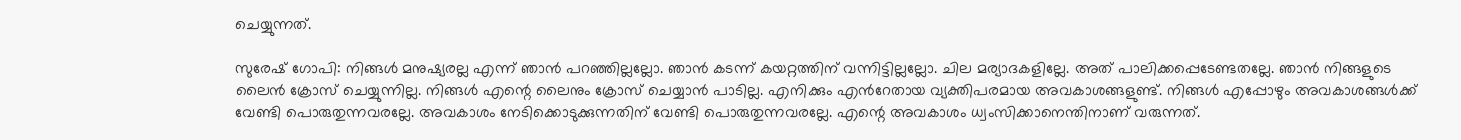ചെയ്യുന്നത്.

സുരേഷ് ഗോപി: നിങ്ങള്‍ മനുഷ്യരല്ല എന്ന് ഞാന്‍ പറഞ്ഞില്ലല്ലോ. ഞാന്‍ കടന്ന് കയറ്റത്തിന് വന്നിട്ടില്ലല്ലോ. ചില മര്യാദകളില്ലേ. അത് പാലിക്കപ്പെടേണ്ടതല്ലേ. ഞാന്‍ നിങ്ങളുടെ ലൈന്‍ ക്രോസ് ചെയ്യുന്നില്ല. നിങ്ങള്‍ എന്റെ ലൈനും ക്രോസ് ചെയ്യാന്‍ പാടില്ല. എനിക്കും എന്‍റേതായ വ്യക്തിപരമായ അവകാശങ്ങളുണ്ട്. നിങ്ങള്‍ എപ്പോഴും അവകാശങ്ങള്‍ക്ക് വേണ്ടി പൊരുതുന്നവരല്ലേ. അവകാശം നേടിക്കൊടുക്കുന്നതിന് വേണ്ടി പൊരുതുന്നവരല്ലേ. എന്റെ അവകാശം ധ്വംസിക്കാനെന്തിനാണ് വരുന്നത്.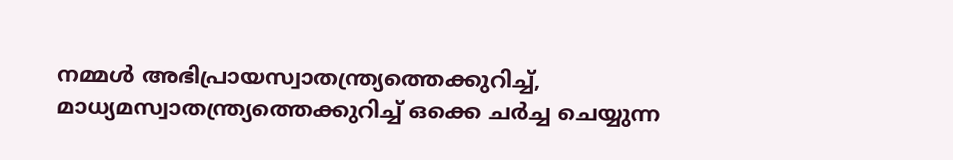നമ്മള്‍ അഭിപ്രായസ്വാതന്ത്ര്യത്തെക്കുറിച്ച്, മാധ്യമസ്വാതന്ത്ര്യത്തെക്കുറിച്ച് ഒക്കെ ചര്‍ച്ച ചെയ്യുന്ന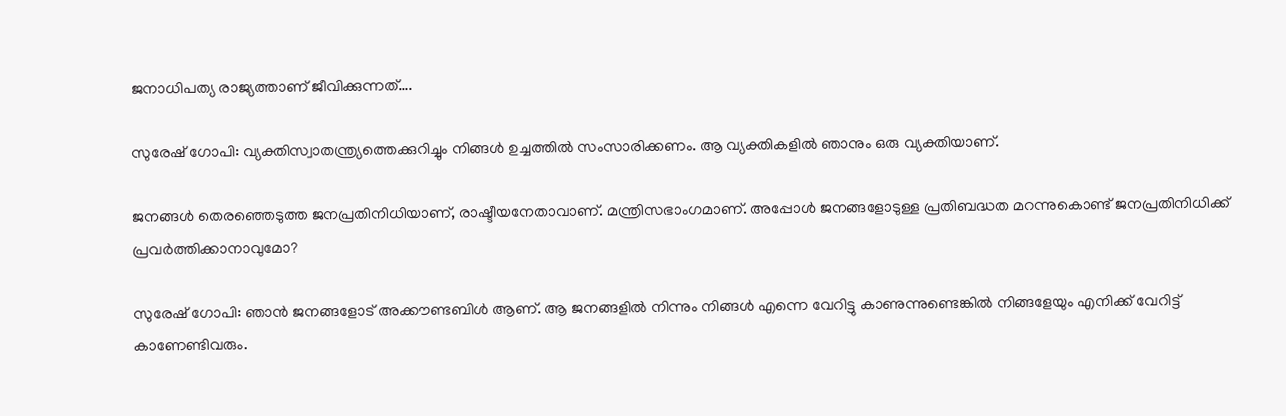ജനാധിപത്യ രാജ്യത്താണ് ജീവിക്കുന്നത്….

സുരേഷ് ഗോപി: വ്യക്തിസ്വാതന്ത്ര്യത്തെക്കുറിച്ചും നിങ്ങള്‍ ഉച്ചത്തില്‍ സംസാരിക്കണം. ആ വ്യക്തികളില്‍ ഞാനും ഒരു വ്യക്തിയാണ്.

ജനങ്ങള്‍ തെരഞ്ഞെടുത്ത ജനപ്രതിനിധിയാണ്, രാഷ്ടീയനേതാവാണ്. മന്ത്രിസഭാംഗമാണ്. അപ്പോള്‍ ജനങ്ങളോടുള്ള പ്രതിബദ്ധത മറന്നുകൊണ്ട് ജനപ്രതിനിധിക്ക് പ്രവര്‍ത്തിക്കാനാവുമോ?

സുരേഷ് ഗോപി: ഞാന്‍ ജനങ്ങളോട് അക്കൗണ്ടബിള്‍ ആണ്. ആ ജനങ്ങളില്‍ നിന്നും നിങ്ങള്‍ എന്നെ വേറിട്ടു കാണുന്നുണ്ടെങ്കില്‍ നിങ്ങളേയും എനിക്ക് വേറിട്ട് കാണേണ്ടിവരും.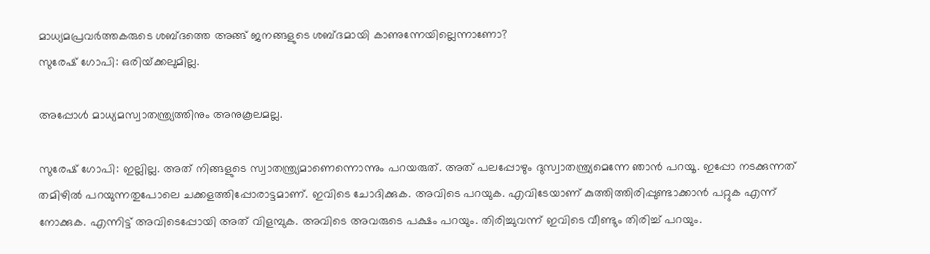മാധ്യമപ്രവര്‍ത്തകരുടെ ശബ്ദത്തെ അങ്ങ് ജനങ്ങളുടെ ശബ്ദമായി കാണുന്നേയില്ലെന്നാണോ?
സുരേഷ് ഗോപി: ഒരിയ്‌ക്കലുമില്ല.

അപ്പോള്‍ മാധ്യമസ്വാതന്ത്ര്യത്തിനും അനുകൂലമല്ല.

സുരേഷ് ഗോപി: ഇല്ലില്ല. അത് നിങ്ങളുടെ സ്വാതന്ത്ര്യമാണെന്നൊന്നും പറയരുത്. അത് പലപ്പോഴും ദുസ്വാതന്ത്ര്യമെന്നേ ഞാന്‍ പറയൂ. ഇപ്പോ നടക്കുന്നത് തമിഴില്‍ പറയുന്നതുപോലെ ചക്കളത്തിപ്പോരാട്ടമാണ്. ഇവിടെ ചോദിക്കുക. അവിടെ പറയുക. എവിടേയാണ് കുത്തിത്തിരിപ്പുണ്ടാക്കാന്‍ പറ്റുക എന്ന് നോക്കുക. എന്നിട്ട് അവിടെപ്പോയി അത് വിളമ്പുക. അവിടെ അവരുടെ പക്ഷം പറയും. തിരിച്ചുവന്ന് ഇവിടെ വീണ്ടും തിരിച്ച് പറയും.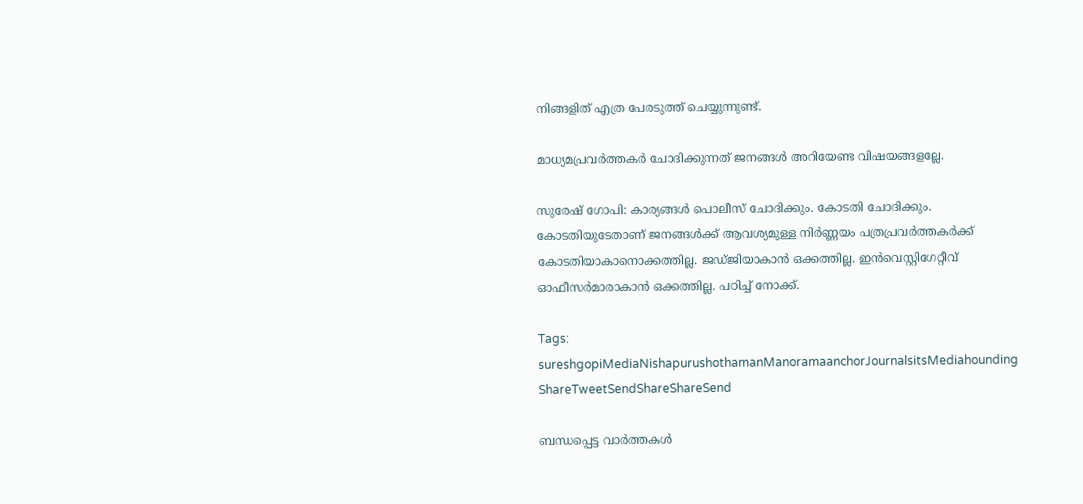നിങ്ങളിത് എത്ര പേരടുത്ത് ചെയ്യുന്നുണ്ട്.

മാധ്യമപ്രവര്‍ത്തകര്‍ ചോദിക്കുന്നത് ജനങ്ങള്‍ അറിയേണ്ട വിഷയങ്ങളല്ലേ.

സുരേഷ് ഗോപി: കാര്യങ്ങള്‍ പൊലീസ് ചോദിക്കും. കോടതി ചോദിക്കും. കോടതിയുടേതാണ് ജനങ്ങള്‍ക്ക് ആവശ്യമുള്ള നിര്‍ണ്ണയം പത്രപ്രവര്‍ത്തകര്‍ക്ക് കോടതിയാകാനൊക്കത്തില്ല. ജഡ്ജിയാകാന്‍ ഒക്കത്തില്ല. ഇന്‍വെസ്റ്റിഗേറ്റീവ് ഓഫീസര്‍മാരാകാന്‍ ഒക്കത്തില്ല. പഠിച്ച് നോക്ക്.

Tags: sureshgopiMediaNishapurushothamanManoramaanchorJournalsitsMediahounding
ShareTweetSendShareShareSend

ബന്ധപ്പെട്ട വാര്‍ത്തകള്‍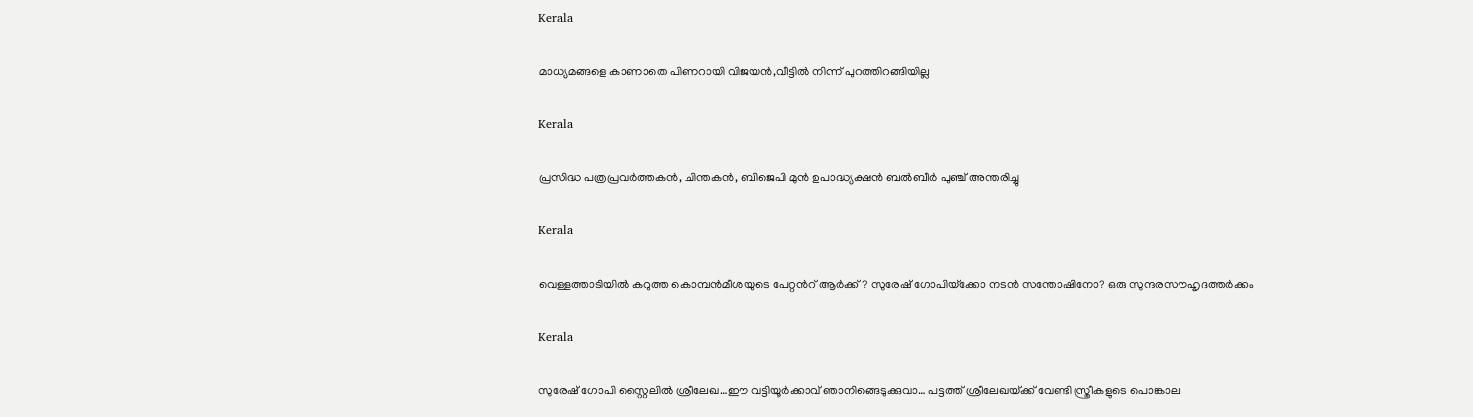Kerala

മാധ്യമങ്ങളെ കാണാതെ പിണറായി വിജയന്‍,വീട്ടില്‍ നിന്ന് പുറത്തിറങ്ങിയില്ല

Kerala

പ്രസിദ്ധ പത്രപ്രവർത്തകൻ, ചിന്തകൻ, ബിജെപി മുൻ ഉപാദ്ധ്യക്ഷൻ ബൽബീർ പുഞ്ച് അന്തരിച്ചു

Kerala

വെള്ളത്താടിയില്‍ കറുത്ത കൊമ്പന്‍മീശയുടെ പേറ്റന്‍റ് ആര്‍ക്ക്? സുരേഷ് ഗോപിയ്‌ക്കോ നടന്‍ സന്തോഷിനോ? ഒരു സുന്ദരസൗഹൃദത്തര്‍ക്കം

Kerala

സുരേഷ് ഗോപി സ്റ്റൈലില്‍ ശ്രീലേഖ…ഈ വട്ടിയൂര്‍ക്കാവ് ഞാനിങ്ങെടുക്കുവാ… പട്ടത്ത് ശ്രീലേഖയ്‌ക്ക് വേണ്ടി സ്ത്രീകളുടെ പൊങ്കാല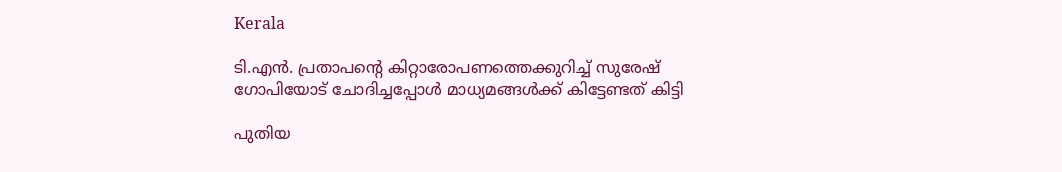Kerala

ടി.എന്‍. പ്രതാപന്റെ കിറ്റാരോപണത്തെക്കുറിച്ച് സുരേഷ് ഗോപിയോട് ചോദിച്ചപ്പോള്‍ മാധ്യമങ്ങള്‍ക്ക് കിട്ടേണ്ടത് കിട്ടി

പുതിയ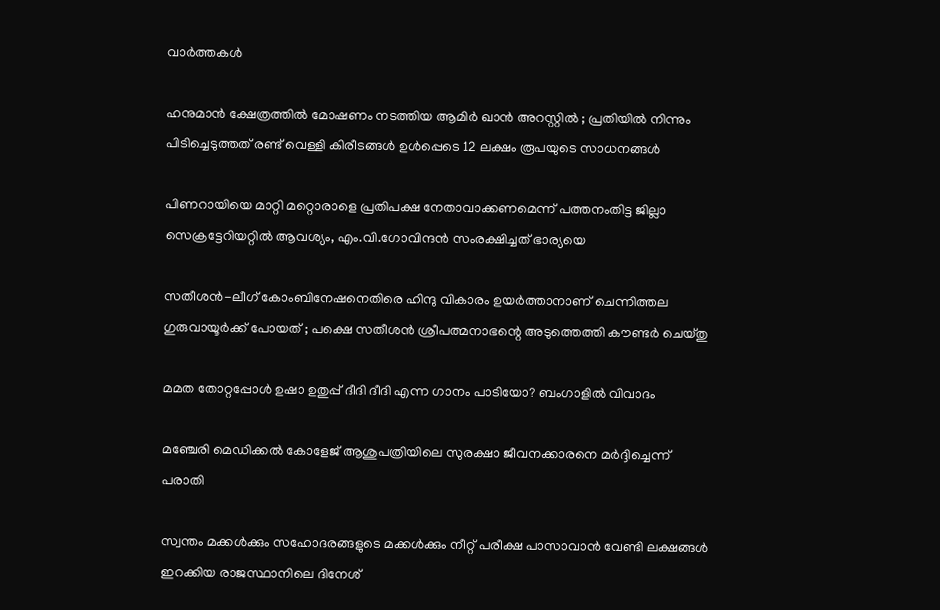വാര്‍ത്തകള്‍

ഹനുമാൻ ക്ഷേത്രത്തിൽ മോഷണം നടത്തിയ ആമിർ ഖാൻ അറസ്റ്റിൽ ; പ്രതിയിൽ നിന്നും പിടിച്ചെടുത്തത് രണ്ട് വെള്ളി കിരീടങ്ങൾ ഉൾപ്പെടെ 12 ലക്ഷം രൂപയുടെ സാധനങ്ങൾ

പിണറായിയെ മാറ്റി മറ്റൊരാളെ പ്രതിപക്ഷ നേതാവാക്കണമെന്ന് പത്തനംതിട്ട ജില്ലാ സെക്രട്ടേറിയറ്റില്‍ ആവശ്യം, എം.വി.ഗോവിന്ദന്‍ സംരക്ഷിച്ചത് ഭാര്യയെ

സതീശന്‍-ലീഗ് കോംബിനേഷനെതിരെ ഹിന്ദു വികാരം ഉയര്‍ത്താനാണ് ചെന്നിത്തല ഗുരുവായൂര്‍ക്ക് പോയത് ; പക്ഷെ സതീശന്‍ ശ്രീപത്മനാഭന്റെ അടുത്തെത്തി കൗണ്ടര്‍ ചെയ്തു

മമത തോറ്റപ്പോള്‍ ഉഷാ ഉതുപ്പ് ദീദി ദീദി എന്ന ഗാനം പാടിയോ? ബംഗാളില്‍ വിവാദം

മഞ്ചേരി മെഡിക്കല്‍ കോളേജ് ആശുപത്രിയിലെ സുരക്ഷാ ജീവനക്കാരനെ മര്‍ദ്ദിച്ചെന്ന് പരാതി

സ്വന്തം മക്കള്‍ക്കും സഹോദരങ്ങളുടെ മക്കള്‍ക്കും നീറ്റ് പരീക്ഷ പാസാവാന്‍ വേണ്ടി ലക്ഷങ്ങള്‍ ഇറക്കിയ രാജസ്ഥാനിലെ ദിനേശ്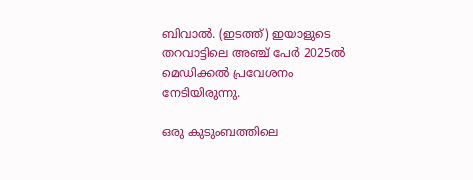ബിവാല്‍. (ഇടത്ത്) ഇയാളുടെ തറവാട്ടിലെ അഞ്ച് പേര്‍ 2025ല്‍ മെഡിക്കല്‍ പ്രവേശനം നേടിയിരുന്നു.

ഒരു കുടുംബത്തിലെ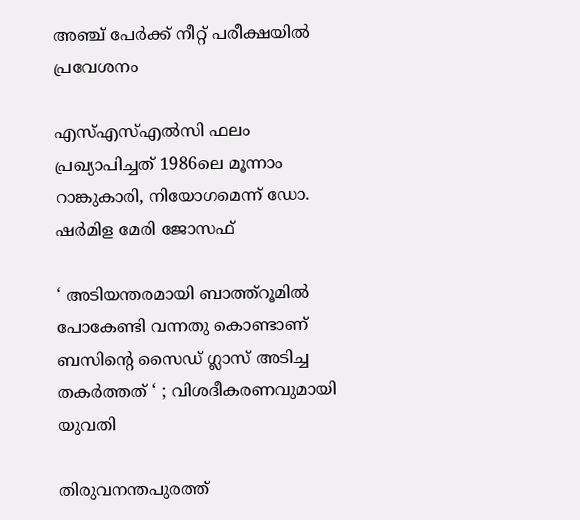അഞ്ച് പേര്‍ക്ക് നീറ്റ് പരീക്ഷയില്‍ പ്രവേശനം

എസ്എസ്എല്‍സി ഫലം പ്രഖ്യാപിച്ചത് 1986ലെ മൂന്നാം റാങ്കുകാരി, നിയോഗമെന്ന് ഡോ. ഷര്‍മിള മേരി ജോസഫ്

‘ അടിയന്തരമായി ബാത്ത്റൂമില്‍ പോകേണ്ടി വന്നതു കൊണ്ടാണ് ബസിന്റെ സൈഡ് ഗ്ലാസ് അടിച്ച തകര്‍ത്തത് ‘ ; വിശദീകരണവുമായി യുവതി

തിരുവനന്തപുരത്ത്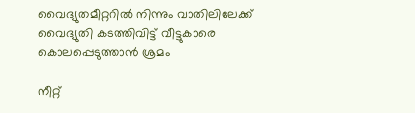വൈദ്യുതമീറ്ററില്‍ നിന്നും വാതിലിലേക്ക് വൈദ്യുതി കടത്തിവിട്ട് വീട്ടുകാരെ കൊലപ്പെടുത്താന്‍ ശ്രമം

നീറ്റ്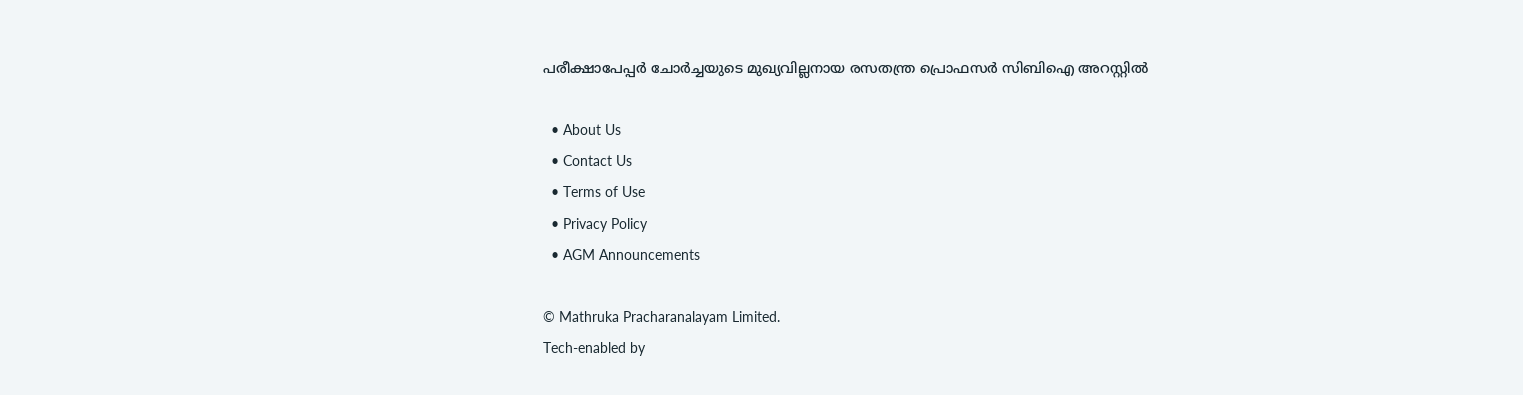പരീക്ഷാപേപ്പര്‍ ചോര്‍ച്ചയുടെ മുഖ്യവില്ലനായ രസതന്ത്ര പ്രൊഫസര്‍ സിബിഐ അറസ്റ്റില്‍

  • About Us
  • Contact Us
  • Terms of Use
  • Privacy Policy
  • AGM Announcements

© Mathruka Pracharanalayam Limited.
Tech-enabled by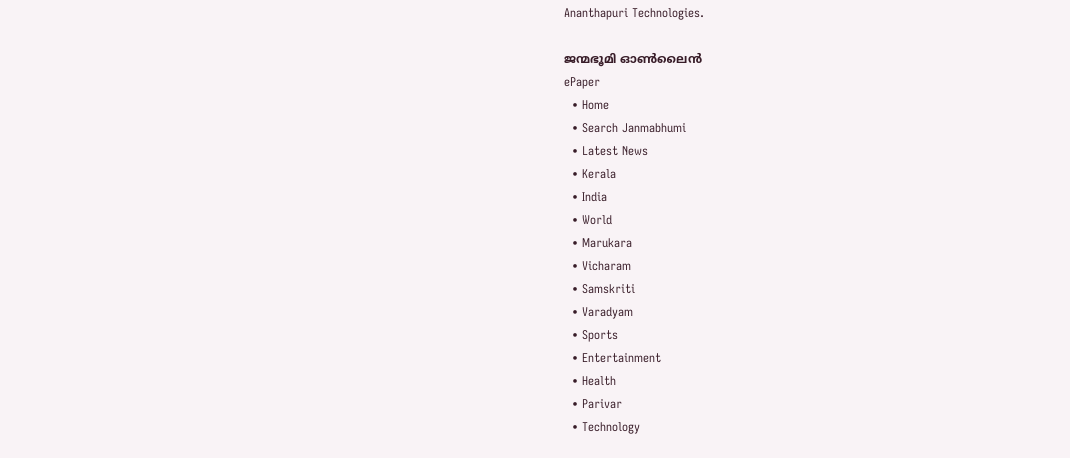Ananthapuri Technologies.

ജന്മഭൂമി ഓണ്‍ലൈന്‍
ePaper
  • Home
  • Search Janmabhumi
  • Latest News
  • Kerala
  • India
  • World
  • Marukara
  • Vicharam
  • Samskriti
  • Varadyam
  • Sports
  • Entertainment
  • Health
  • Parivar
  • Technology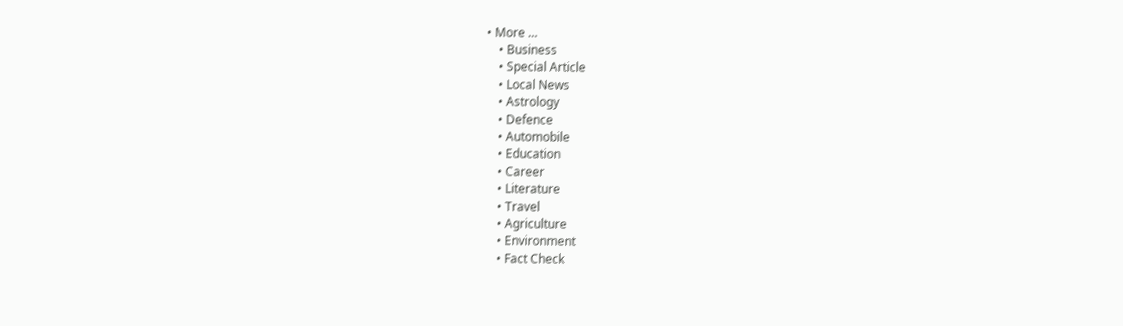• More …
    • Business
    • Special Article
    • Local News
    • Astrology
    • Defence
    • Automobile
    • Education
    • Career
    • Literature
    • Travel
    • Agriculture
    • Environment
    • Fact Check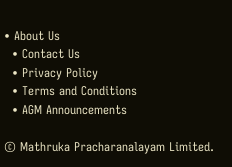• About Us
  • Contact Us
  • Privacy Policy
  • Terms and Conditions
  • AGM Announcements

© Mathruka Pracharanalayam Limited.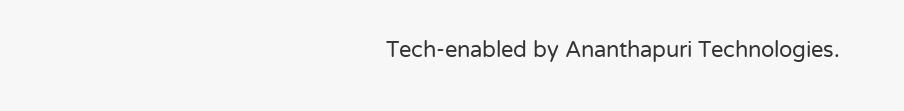Tech-enabled by Ananthapuri Technologies.